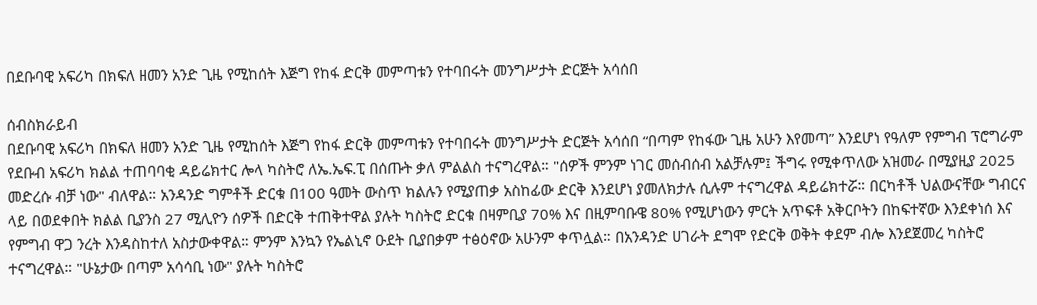በደቡባዊ አፍሪካ በክፍለ ዘመን አንድ ጊዜ የሚከሰት እጅግ የከፋ ድርቅ መምጣቱን የተባበሩት መንግሥታት ድርጅት አሳሰበ

ሰብስክራይብ
በደቡባዊ አፍሪካ በክፍለ ዘመን አንድ ጊዜ የሚከሰት እጅግ የከፋ ድርቅ መምጣቱን የተባበሩት መንግሥታት ድርጅት አሳሰበ “በጣም የከፋው ጊዜ አሁን እየመጣ” እንደሆነ የዓለም የምግብ ፕሮግራም የደቡብ አፍሪካ ክልል ተጠባባቂ ዳይሬክተር ሎላ ካስትሮ ለኤ.ኤፍ.ፒ በሰጡት ቃለ ምልልስ ተናግረዋል። "ሰዎች ምንም ነገር መሰብሰብ አልቻሉም፤ ችግሩ የሚቀጥለው አዝመራ በሚያዚያ 2025 መድረሱ ብቻ ነው" ብለዋል። አንዳንድ ግምቶች ድርቁ በ100 ዓመት ውስጥ ክልሉን የሚያጠቃ አስከፊው ድርቅ እንደሆነ ያመለክታሉ ሲሉም ተናግረዋል ዳይሬክተሯ። በርካቶች ህልውናቸው ግብርና ላይ በወደቀበት ክልል ቢያንስ 27 ሚሊዮን ሰዎች በድርቅ ተጠቅተዋል ያሉት ካስትሮ ድርቁ በዛምቢያ 70% እና በዚምባቡዌ 80% የሚሆነውን ምርት አጥፍቶ አቅርቦትን በከፍተኛው እንደቀነሰ እና የምግብ ዋጋ ንረት እንዳስከተለ አስታውቀዋል። ምንም እንኳን የኤልኒኖ ዑደት ቢያበቃም ተፅዕኖው አሁንም ቀጥሏል። በአንዳንድ ሀገራት ደግሞ የድርቅ ወቅት ቀደም ብሎ እንደጀመረ ካስትሮ ተናግረዋል። "ሁኔታው በጣም አሳሳቢ ነው" ያሉት ካስትሮ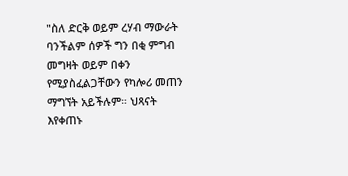"ስለ ድርቅ ወይም ረሃብ ማውራት ባንችልም ሰዎች ግን በቂ ምግብ መግዛት ወይም በቀን የሚያስፈልጋቸውን የካሎሪ መጠን ማግኘት አይችሉም። ህጻናት እየቀጠኑ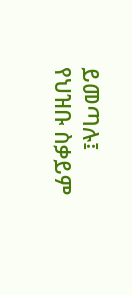ይመጣሉ፤ የህዝቡ ስቃይም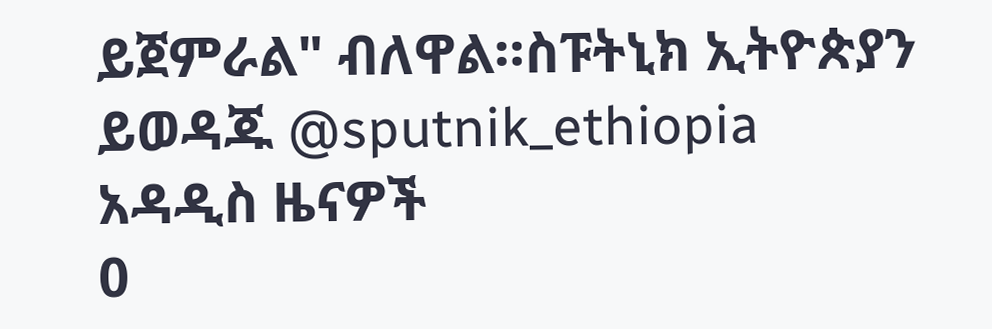ይጀምራል" ብለዋል።ስፑትኒክ ኢትዮጵያን ይወዳጁ @sputnik_ethiopia
አዳዲስ ዜናዎች
0